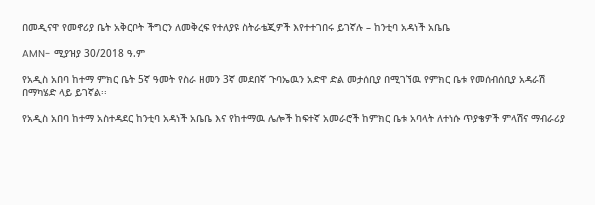በመዲናዋ የመኖሪያ ቤት አቅርቦት ችግርን ለመቅረፍ የተለያዩ ስትራቴጂዎች እየተተገበሩ ይገኛሉ – ከንቲባ አዳነች አቤቤ

AMN- ሚያዝያ 30/2018 ዓ.ም

የአዲስ አበባ ከተማ ምክር ቤት 5ኛ ዓመት የስራ ዘመን 3ኛ መደበኛ ጉባኤዉን አድዋ ድል መታሰቢያ በሚገኘዉ የምክር ቤቱ የመሰብሰቢያ አዳራሽ በማካሄድ ላይ ይገኛል፡፡

የአዲስ አበባ ከተማ አስተዳደር ከንቲባ አዳነች አቤቤ እና የከተማዉ ሌሎች ከፍተኛ አመራሮች ከምክር ቤቱ አባላት ለተነሱ ጥያቄዎች ምላሽና ማብራሪያ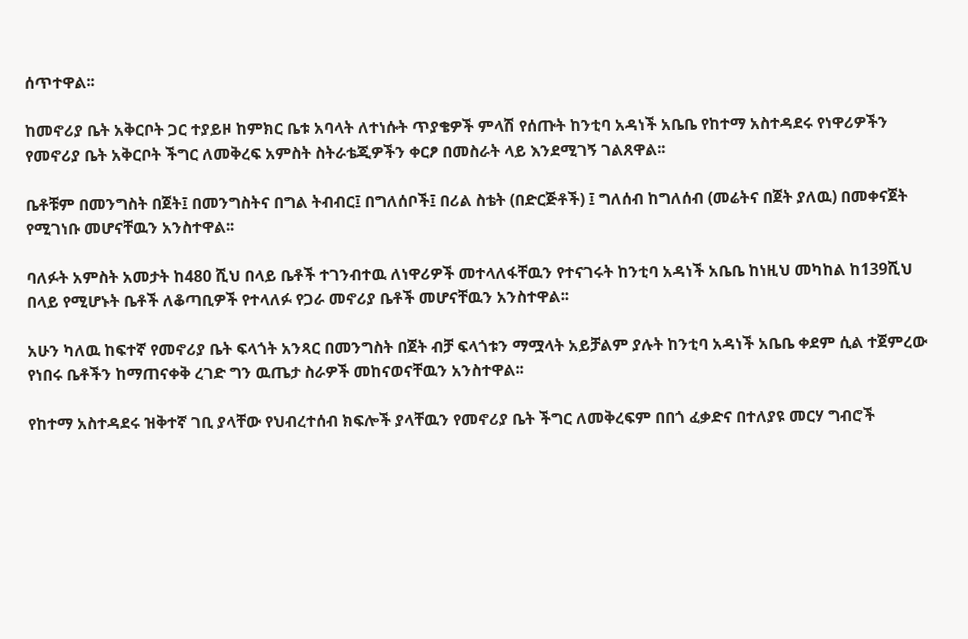ሰጥተዋል፡፡

ከመኖሪያ ቤት አቅርቦት ጋር ተያይዞ ከምክር ቤቱ አባላት ለተነሱት ጥያቄዎች ምላሽ የሰጡት ከንቲባ አዳነች አቤቤ የከተማ አስተዳደሩ የነዋሪዎችን የመኖሪያ ቤት አቅርቦት ችግር ለመቅረፍ አምስት ስትራቴጂዎችን ቀርፆ በመስራት ላይ እንደሚገኝ ገልጸዋል፡፡

ቤቶቹም በመንግስት በጀት፤ በመንግስትና በግል ትብብር፤ በግለሰቦች፤ በሪል ስቴት (በድርጅቶች) ፤ ግለሰብ ከግለሰብ (መሬትና በጀት ያለዉ) በመቀናጀት የሚገነቡ መሆናቸዉን አንስተዋል፡፡

ባለፉት አምስት አመታት ከ480 ሺህ በላይ ቤቶች ተገንብተዉ ለነዋሪዎች መተላለፋቸዉን የተናገሩት ከንቲባ አዳነች አቤቤ ከነዚህ መካከል ከ139ሺህ በላይ የሚሆኑት ቤቶች ለቆጣቢዎች የተላለፉ የጋራ መኖሪያ ቤቶች መሆናቸዉን አንስተዋል፡፡

አሁን ካለዉ ከፍተኛ የመኖሪያ ቤት ፍላጎት አንጻር በመንግስት በጀት ብቻ ፍላጎቱን ማሟላት አይቻልም ያሉት ከንቲባ አዳነች አቤቤ ቀደም ሲል ተጀምረው የነበሩ ቤቶችን ከማጠናቀቅ ረገድ ግን ዉጤታ ስራዎች መከናወናቸዉን አንስተዋል፡፡

የከተማ አስተዳደሩ ዝቅተኛ ገቢ ያላቸው የህብረተሰብ ክፍሎች ያላቸዉን የመኖሪያ ቤት ችግር ለመቅረፍም በበጎ ፈቃድና በተለያዩ መርሃ ግብሮች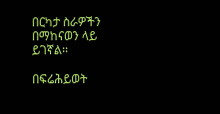በርካታ ስራዎችን በማከናወን ላይ ይገኛል፡፡

በፍሬሕይወት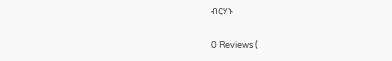ብርሃኑ

0 Reviews (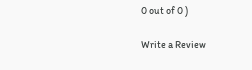0 out of 0 )

Write a Review